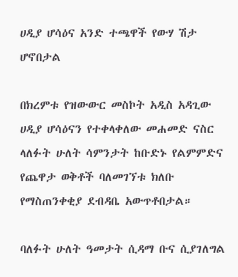ሀዲያ ሆሳዕና አንድ ተጫዋች የውሃ ሽታ ሆኖበታል

በክረምቱ የዝውውር መስኮት አዲስ አዳጊው ሀዲያ ሆሳዕናን የተቀላቀለው መሐመድ ናስር ላለፉት ሁለት ሳምንታት ከቡድኑ የልምምድና የጨዋታ ወቅቶች ባለመገኘቱ ክለቡ የማስጠንቀቂያ ደብዳቤ አውጥቶበታል።

ባለፉት ሁለት ዓመታት ሲዳማ ቡና ሲያገለግል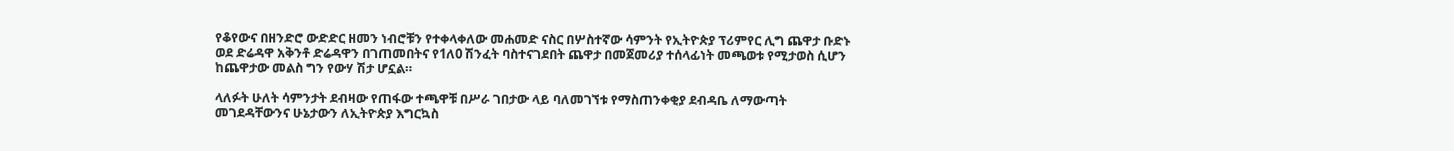የቆየውና በዘንድሮ ውድድር ዘመን ነብሮቹን የተቀላቀለው መሐመድ ናስር በሦስተኛው ሳምንት የኢትዮጵያ ፕሪምየር ሊግ ጨዋታ ቡድኑ ወደ ድሬዳዋ አቅንቶ ድሬዳዋን በገጠመበትና የ1ለ0 ሽንፈት ባስተናገደበት ጨዋታ በመጀመሪያ ተሰላፊነት መጫወቱ የሚታወስ ሲሆን ከጨዋታው መልስ ግን የውሃ ሽታ ሆኗል።

ላለፉት ሁለት ሳምንታት ደብዛው የጠፋው ተጫዋቹ በሥራ ገበታው ላይ ባለመገኘቱ የማስጠንቀቂያ ደብዳቤ ለማውጣት መገደዳቸውንና ሁኔታውን ለኢትዮጵያ እግርኳስ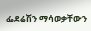ፌደሬሽን ማሳወቃቸውን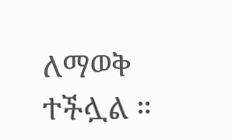ለማወቅ ተችሏል ።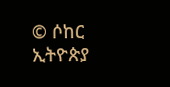© ሶከር ኢትዮጵያ